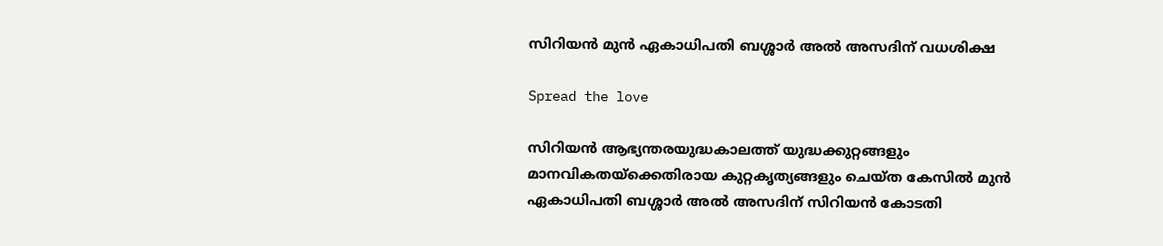സിറിയൻ മുൻ ഏകാധിപതി ബശ്ശാർ അൽ അസദിന് വധശിക്ഷ

Spread the love

സിറിയൻ ആഭ്യന്തരയുദ്ധകാലത്ത് യുദ്ധക്കുറ്റങ്ങളും മാനവികതയ്‌ക്കെതിരായ കുറ്റകൃത്യങ്ങളും ചെയ്ത കേസിൽ മുൻ ഏകാധിപതി ബശ്ശാർ അൽ അസദിന് സിറിയൻ കോടതി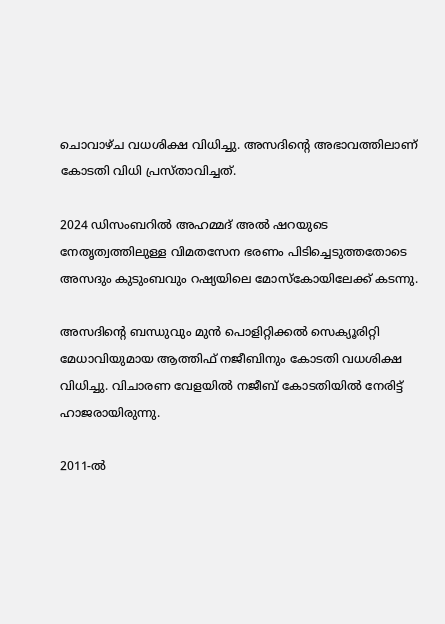ചൊവാഴ്ച വധശിക്ഷ വിധിച്ചു. അസദിന്റെ അഭാവത്തിലാണ് കോടതി വിധി പ്രസ്താവിച്ചത്.

2024 ഡിസംബറിൽ അഹമ്മദ് അൽ ഷറയുടെ നേതൃത്വത്തിലുള്ള വിമതസേന ഭരണം പിടിച്ചെടുത്തതോടെ അസദും കുടുംബവും റഷ്യയിലെ മോസ്കോയിലേക്ക് കടന്നു.

അസദിന്റെ ബന്ധുവും മുൻ പൊളിറ്റിക്കൽ സെക്യൂരിറ്റി മേധാവിയുമായ ആത്തിഫ് നജീബിനും കോടതി വധശിക്ഷ വിധിച്ചു. വിചാരണ വേളയിൽ നജീബ് കോടതിയിൽ നേരിട്ട് ഹാജരായിരുന്നു.

2011-ൽ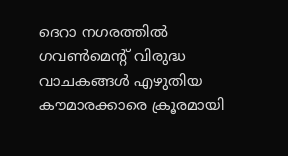ദെറാ നഗരത്തിൽ ഗവൺമെന്റ് വിരുദ്ധ വാചകങ്ങൾ എഴുതിയ കൗമാരക്കാരെ ക്രൂരമായി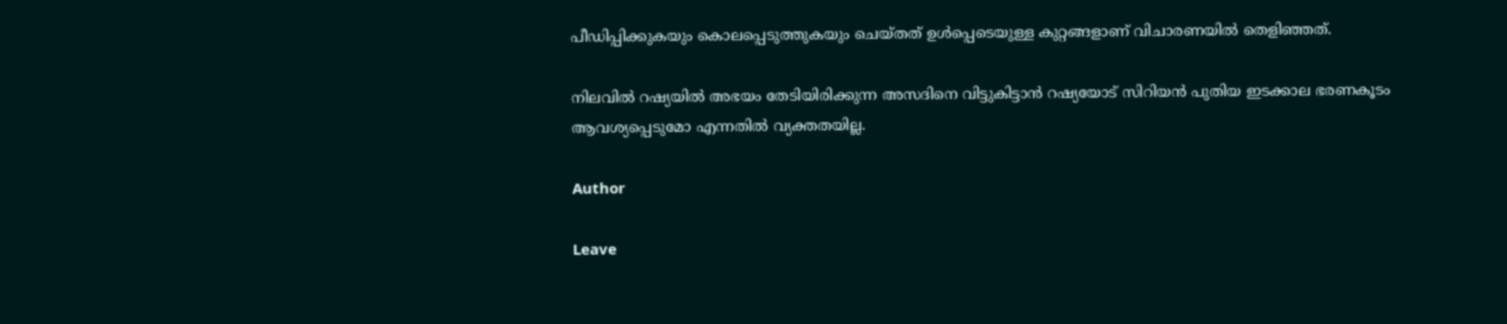പീഡിപ്പിക്കുകയും കൊലപ്പെടുത്തുകയും ചെയ്തത് ഉൾപ്പെടെയുള്ള കുറ്റങ്ങളാണ് വിചാരണയിൽ തെളിഞ്ഞത്.

നിലവിൽ റഷ്യയിൽ അഭയം തേടിയിരിക്കുന്ന അസദിനെ വിട്ടുകിട്ടാൻ റഷ്യയോട് സിറിയൻ പുതിയ ഇടക്കാല ഭരണകൂടം ആവശ്യപ്പെടുമോ എന്നതിൽ വ്യക്തതയില്ല.

Author

Leave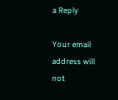a Reply

Your email address will not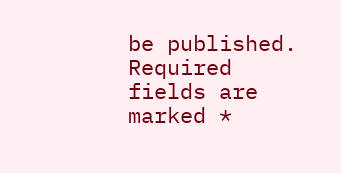be published. Required fields are marked *